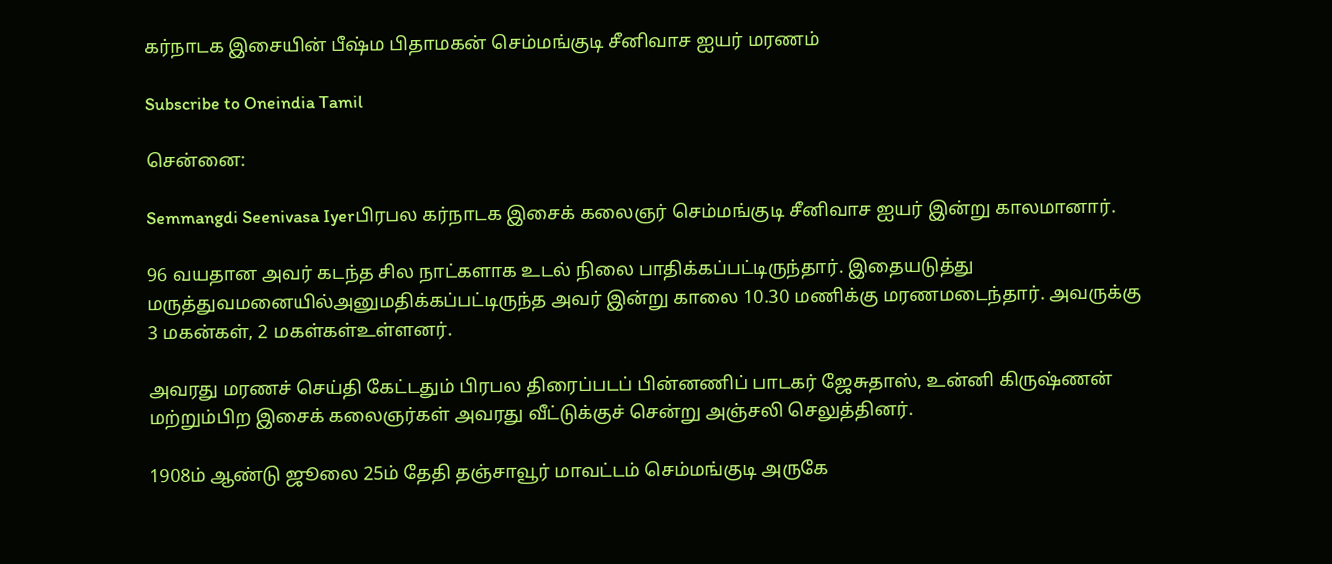கர்நாடக இசையின் பீஷ்ம பிதாமகன் செம்மங்குடி சீனிவாச ஐயர் மரணம்

Subscribe to Oneindia Tamil

சென்னை:

Semmangdi Seenivasa Iyerபிரபல கர்நாடக இசைக் கலைஞர் செம்மங்குடி சீனிவாச ஐயர் இன்று காலமானார்.

96 வயதான அவர் கடந்த சில நாட்களாக உடல் நிலை பாதிக்கப்பட்டிருந்தார். இதையடுத்து மருத்துவமனையில்அனுமதிக்கப்பட்டிருந்த அவர் இன்று காலை 10.30 மணிக்கு மரணமடைந்தார். அவருக்கு 3 மகன்கள், 2 மகள்கள்உள்ளனர்.

அவரது மரணச் செய்தி கேட்டதும் பிரபல திரைப்படப் பின்னணிப் பாடகர் ஜேசுதாஸ், உன்னி கிருஷ்ணன் மற்றும்பிற இசைக் கலைஞர்கள் அவரது வீட்டுக்குச் சென்று அஞ்சலி செலுத்தினர்.

1908ம் ஆண்டு ஜூலை 25ம் தேதி தஞ்சாவூர் மாவட்டம் செம்மங்குடி அருகே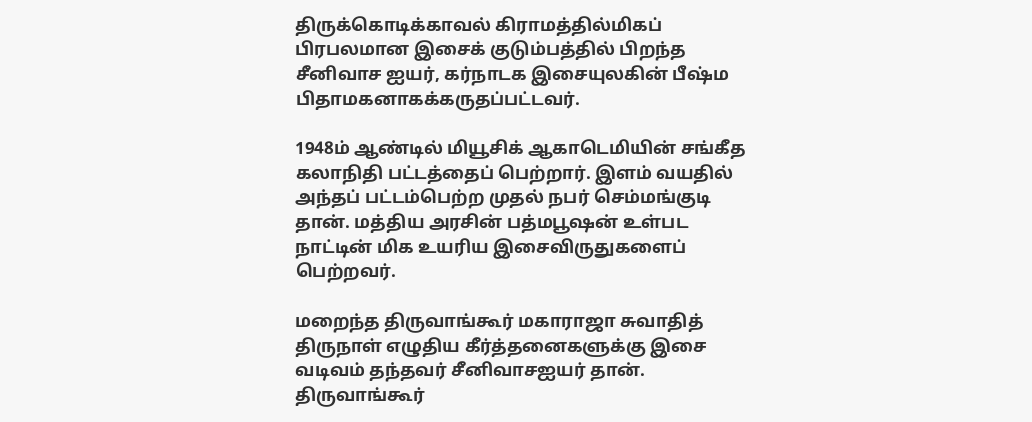திருக்கொடிக்காவல் கிராமத்தில்மிகப் பிரபலமான இசைக் குடும்பத்தில் பிறந்த சீனிவாச ஐயர், கர்நாடக இசையுலகின் பீஷ்ம பிதாமகனாகக்கருதப்பட்டவர்.

1948ம் ஆண்டில் மியூசிக் ஆகாடெமியின் சங்கீத கலாநிதி பட்டத்தைப் பெற்றார். இளம் வயதில் அந்தப் பட்டம்பெற்ற முதல் நபர் செம்மங்குடி தான். மத்திய அரசின் பத்மபூஷன் உள்பட நாட்டின் மிக உயரிய இசைவிருதுகளைப் பெற்றவர்.

மறைந்த திருவாங்கூர் மகாராஜா சுவாதித் திருநாள் எழுதிய கீர்த்தனைகளுக்கு இசை வடிவம் தந்தவர் சீனிவாசஐயர் தான். திருவாங்கூர்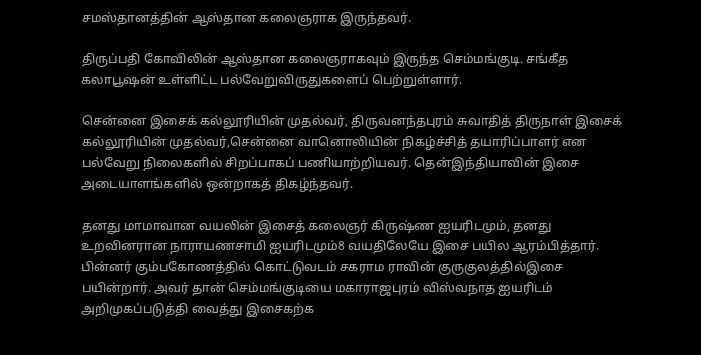சமஸ்தானத்தின் ஆஸ்தான கலைஞராக இருந்தவர்.

திருப்பதி கோவிலின் ஆஸ்தான கலைஞராகவும் இருந்த செம்மங்குடி. சங்கீத கலாபூஷன் உள்ளிட்ட பல்வேறுவிருதுகளைப் பெற்றுள்ளார்.

சென்னை இசைக் கல்லூரியின் முதல்வர், திருவனந்தபுரம் சுவாதித் திருநாள் இசைக் கல்லூரியின் முதல்வர்,சென்னை வானொலியின் நிகழ்ச்சித் தயாரிப்பாளர் என பல்வேறு நிலைகளில் சிறப்பாகப் பணியாற்றியவர். தென்இந்தியாவின் இசை அடையாளங்களில் ஒன்றாகத் திகழ்ந்தவர்.

தனது மாமாவான வயலின் இசைத் கலைஞர் கிருஷ்ண ஐயரிடமும், தனது உறவினரான நாராயணசாமி ஐயரிடமும்8 வயதிலேயே இசை பயில ஆரம்பித்தார். பின்னர் கும்பகோணத்தில் கொட்டுவடம் சகராம ராவின் குருகுலத்தில்இசை பயின்றார். அவர் தான் செம்மங்குடியை மகாராஜபுரம் விஸ்வநாத ஐயரிடம் அறிமுகப்படுத்தி வைத்து இசைகற்க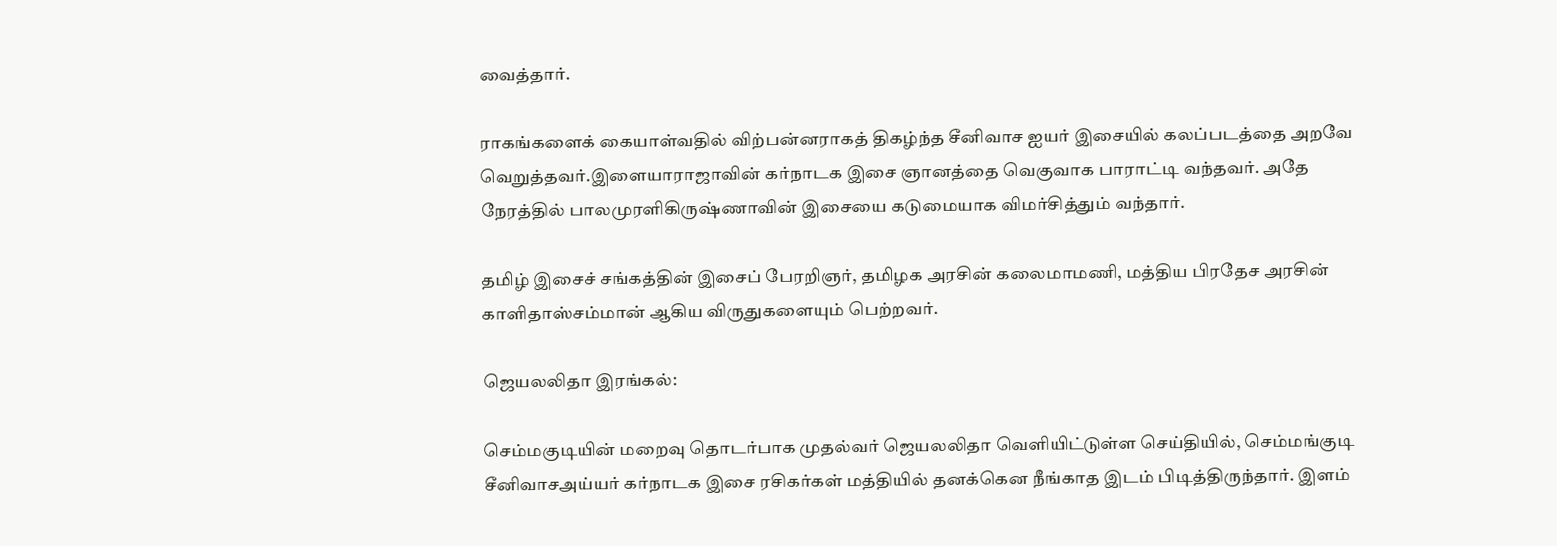வைத்தார்.

ராகங்களைக் கையாள்வதில் விற்பன்னராகத் திகழ்ந்த சீனிவாச ஐயர் இசையில் கலப்படத்தை அறவே வெறுத்தவர்.இளையாராஜாவின் கர்நாடக இசை ஞானத்தை வெகுவாக பாராட்டி வந்தவர். அதே நேரத்தில் பாலமுரளிகிருஷ்ணாவின் இசையை கடுமையாக விமர்சித்தும் வந்தார்.

தமிழ் இசைச் சங்கத்தின் இசைப் பேரறிஞர், தமிழக அரசின் கலைமாமணி, மத்திய பிரதேச அரசின் காளிதாஸ்சம்மான் ஆகிய விருதுகளையும் பெற்றவர்.

ஜெயலலிதா இரங்கல்:

செம்மகுடியின் மறைவு தொடர்பாக முதல்வர் ஜெயலலிதா வெளியிட்டுள்ள செய்தியில், செம்மங்குடி சீனிவாசஅய்யர் கர்நாடக இசை ரசிகர்கள் மத்தியில் தனக்கென நீங்காத இடம் பிடித்திருந்தார். இளம்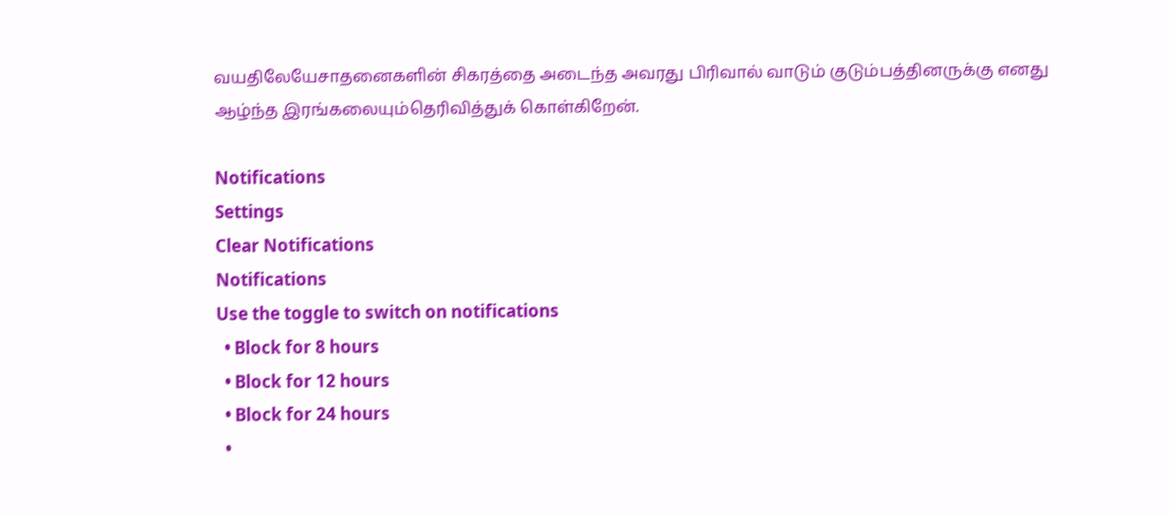வயதிலேயேசாதனைகளின் சிகரத்தை அடைந்த அவரது பிரிவால் வாடும் குடும்பத்தினருக்கு எனது ஆழ்ந்த இரங்கலையும்தெரிவித்துக் கொள்கிறேன்.

Notifications
Settings
Clear Notifications
Notifications
Use the toggle to switch on notifications
  • Block for 8 hours
  • Block for 12 hours
  • Block for 24 hours
  •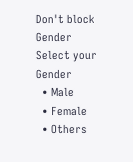Don't block
Gender
Select your Gender
  • Male
  • Female
  • Others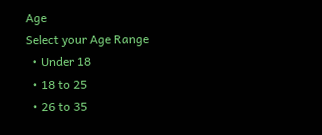Age
Select your Age Range
  • Under 18
  • 18 to 25
  • 26 to 35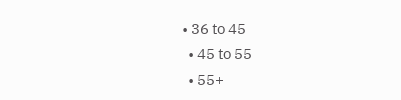• 36 to 45
  • 45 to 55
  • 55+